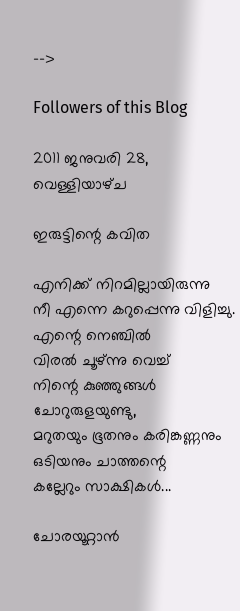-->

Followers of this Blog

2011 ജനുവരി 28, വെള്ളിയാഴ്‌ച

ഇരുട്ടിന്റെ കവിത

എനിക്ക് നിറമില്ലായിരുന്നു
നീ എന്നെ കറുപ്പെന്നു വിളിച്ചു.
എന്റെ നെഞ്ചില്‍
വിരല്‍ ചൂഴ്ന്നു വെച്ച്
നിന്റെ കുഞ്ഞുങ്ങള്‍
ചോറുരുളയുണ്ടു,
മറുതയും ഭൂതനും കരിങ്കണ്ണനും
ഒടിയനും ചാത്തന്റെ
കല്ലേറും സാക്ഷികള്‍...

ചോരയൂറ്റാന്‍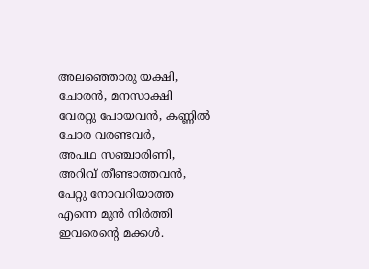അലഞ്ഞൊരു യക്ഷി,
ചോരന്‍, മനസാക്ഷി
വേരറ്റു പോയവന്‍, കണ്ണില്‍
ചോര വരണ്ടവര്‍,
അപഥ സഞ്ചാരിണി,
അറിവ് തീണ്ടാത്തവന്‍,
പേറ്റു നോവറിയാത്ത
എന്നെ മുന്‍ നിര്‍ത്തി
ഇവരെന്റെ മക്കള്‍.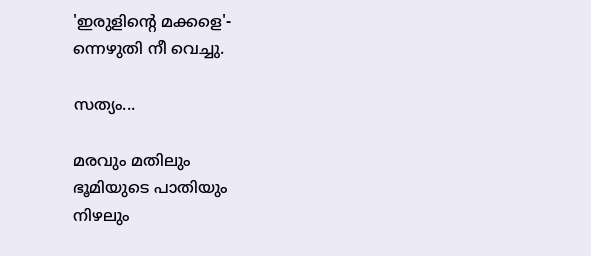'ഇരുളിന്റെ മക്കളെ'-
ന്നെഴുതി നീ വെച്ചു.

സത്യം...

മരവും മതിലും
ഭൂമിയുടെ പാതിയും
നിഴലും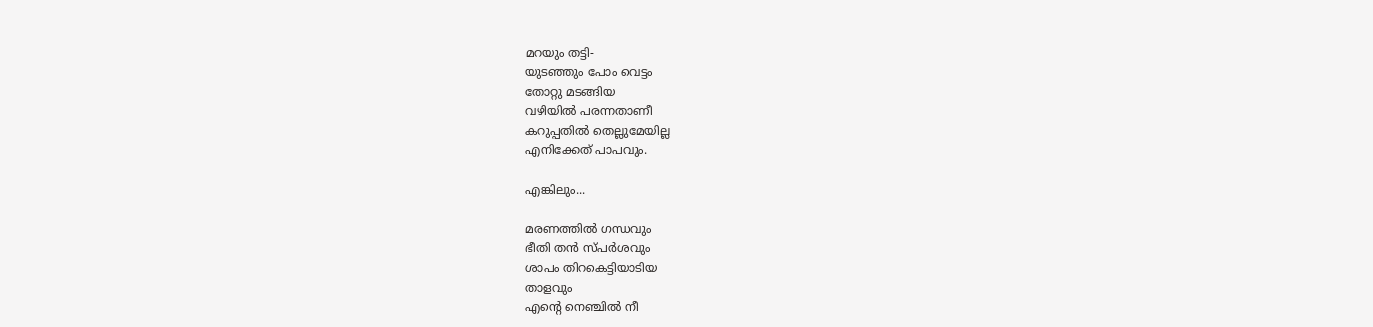മറയും തട്ടി-
യുടഞ്ഞും പോം വെട്ടം
തോറ്റു മടങ്ങിയ
വഴിയില്‍ പരന്നതാണീ
കറുപ്പതില്‍ തെല്ലുമേയില്ല
എനിക്കേത് പാപവും.

എങ്കിലും...

മരണത്തില്‍ ഗന്ധവും
ഭീതി തന്‍ സ്പര്‍ശവും
ശാപം തിറകെട്ടിയാടിയ
താളവും
എന്റെ നെഞ്ചില്‍ നീ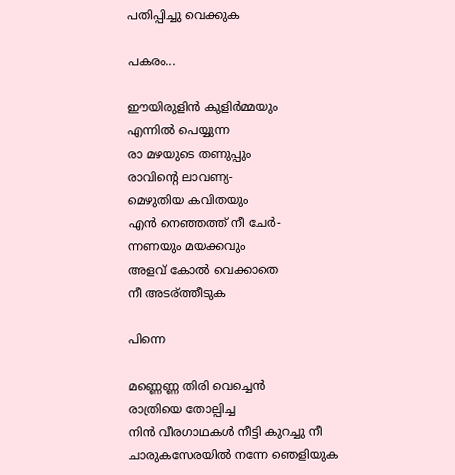പതിപ്പിച്ചു വെക്കുക

പകരം...

ഈയിരുളിന്‍ കുളിര്‍മ്മയും
എന്നില്‍ പെയ്യുന്ന
രാ മഴയുടെ തണുപ്പും
രാവിന്റെ ലാവണ്യ-
മെഴുതിയ കവിതയും
എന്‍ നെഞ്ഞത്ത് നീ ചേര്‍-
ന്നണയും മയക്കവും
അളവ് കോല്‍ വെക്കാതെ
നീ അടര്ത്തീടുക

പിന്നെ

മണ്ണെണ്ണ തിരി വെച്ചെന്‍
രാത്രിയെ തോല്പിച്ച
നിന്‍ വീരഗാഥകള്‍ നീട്ടി കുറച്ചു നീ
ചാരുകസേരയില്‍ നന്നേ ഞെളിയുക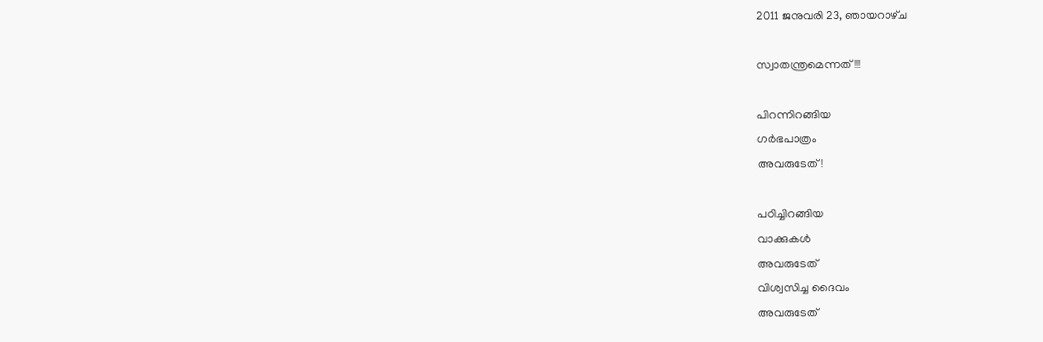2011 ജനുവരി 23, ഞായറാഴ്‌ച

സ്വാതന്ത്രമെന്നത്!!!

പിറന്നിറങ്ങിയ
ഗര്‍ഭപാത്രം
അവരുടേത്!

പഠിച്ചിറങ്ങിയ
വാക്കുകള്‍
അവരുടേത്
വിശ്വസിച്ച ദൈവം
അവരുടേത്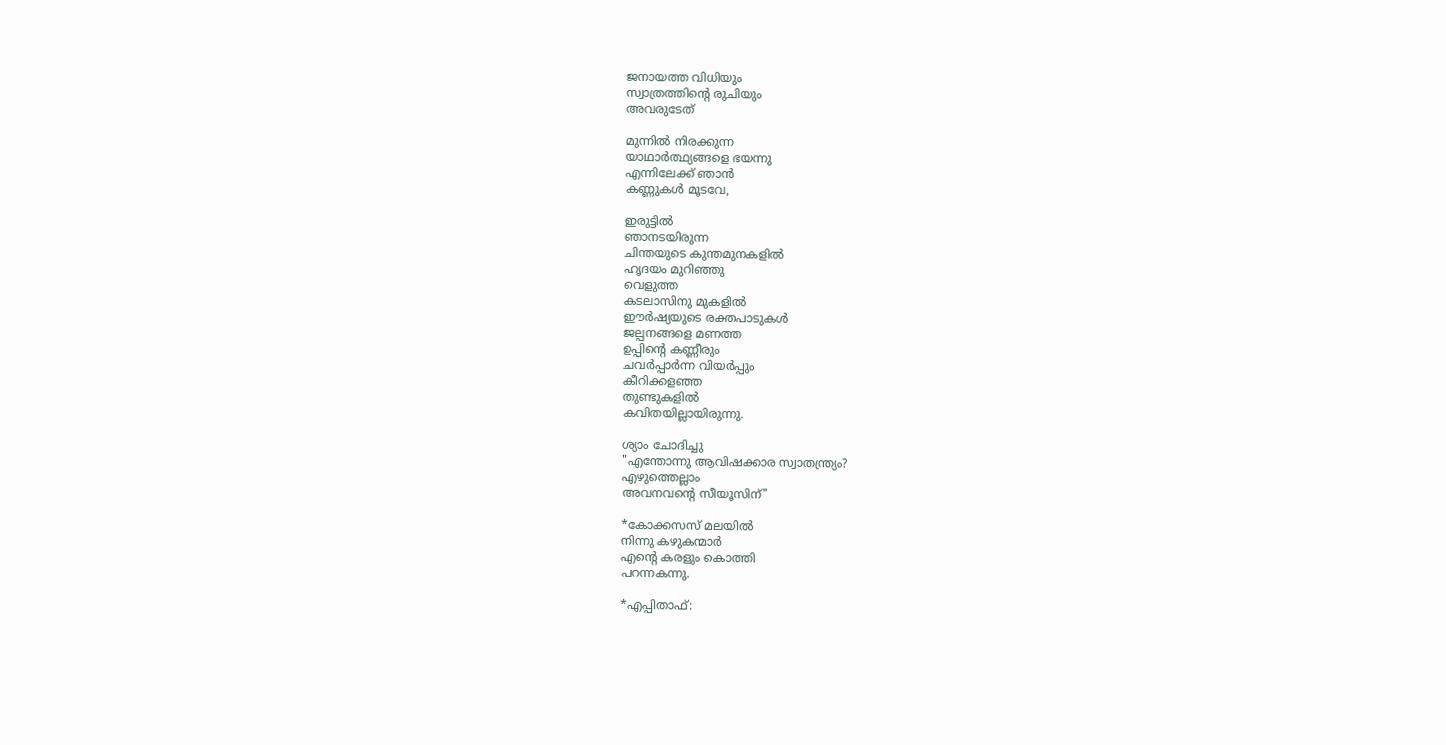ജനായത്ത വിധിയും
സ്വാത്രത്തിന്റെ രുചിയും
അവരുടേത്

മുന്നില്‍ നിരക്കുന്ന
യാഥാര്‍ത്ഥ്യങ്ങളെ ഭയന്നു
എന്നിലേക്ക് ഞാന്‍
കണ്ണുകള്‍ മൂടവേ,

ഇരുട്ടില്‍
ഞാനടയിരുന്ന
ചിന്തയുടെ കുന്തമുനകളില്‍
ഹൃദയം മുറിഞ്ഞു
വെളുത്ത
കടലാസിനു മുകളില്‍
ഈര്‍ഷ്യയുടെ രക്തപാടുകള്‍
ജല്പനങ്ങളെ മണത്ത
ഉപ്പിന്റെ കണ്ണീരും
ചവര്‍പ്പാര്‍ന്ന വിയര്‍പ്പും
കീറിക്കളഞ്ഞ
തുണ്ടുകളില്‍
കവിതയില്ലായിരുന്നു.

ശ്യാം ചോദിച്ചു
"എന്തോന്നു ആവിഷക്കാര സ്വാതന്ത്ര്യം?
എഴുത്തെല്ലാം
അവനവന്റെ സീയൂസിന്"

*കോക്കസസ് മലയില്‍
നിന്നു കഴുകന്മാര്‍
എന്റെ കരളും കൊത്തി
പറന്നകന്നു.

*എപ്പിതാഫ്: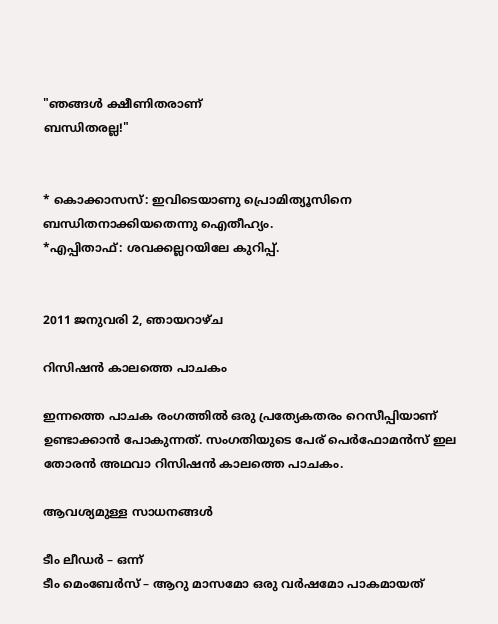"ഞങ്ങള്‍ ക്ഷീണിതരാണ്
ബന്ധിതരല്ല!"


* കൊക്കാസസ്: ഇവിടെയാണു പ്രൊമിത്യൂസിനെ ബന്ധിതനാക്കിയതെന്നു ഐതീഹ്യം.
*എപ്പിതാഫ്: ശവക്കല്ലറയിലേ കുറിപ്പ്.


2011 ജനുവരി 2, ഞായറാഴ്‌ച

റിസിഷന്‍ കാലത്തെ പാചകം

ഇന്നത്തെ പാചക രംഗത്തില്‍ ഒരു പ്രത്യേകതരം റെസീപ്പിയാണ് ഉണ്ടാക്കാന്‍ പോകുന്നത്. സംഗതിയുടെ പേര്‌ പെര്‍ഫോമന്‍സ് ഇല തോരന്‍ അഥവാ റിസിഷന്‍ കാലത്തെ പാചകം.

ആവശ്യമുള്ള സാധനങ്ങള്‍

ടീം ലീഡര്‍‍ – ഒന്ന്
ടീം മെംബേര്‍സ് – ആറു മാസമോ ഒരു വര്‍ഷമോ പാകമായത്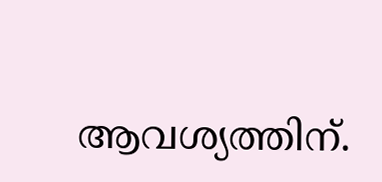ആവശ്യത്തിന്‌.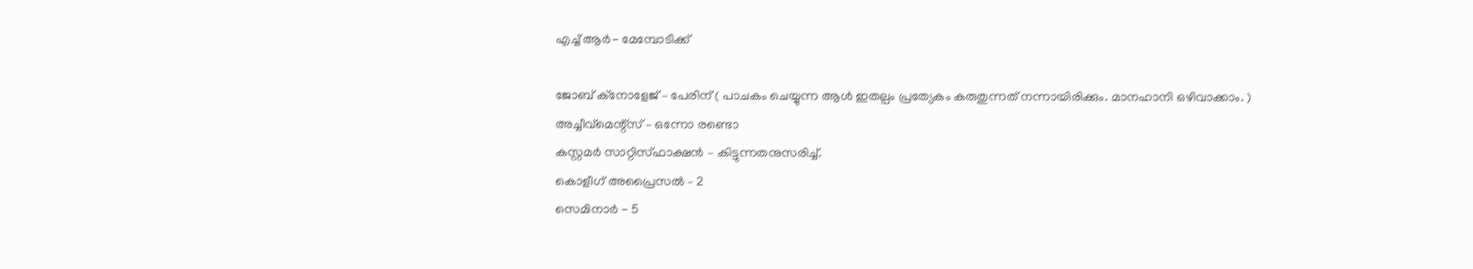എച്ച് ആര്‍- മേമ്പോടിക്ക്

ജോബ്‌ ക്നോളേജ് – പേരിന്‌ ( പാചകം ചെയ്യുന്ന ആള്‍ ഇതല്പം പ്രത്യേകം കരുതുന്നത് നന്നായിരിക്കും. മാനഹാനി ഒഴിവാക്കാം. )
അച്ചീവ്‌മെന്റ്സ് – ഒന്നോ രണ്ടൊ
കസ്റ്റമര്‍ സാറ്റിസ്ഫാക്ഷന്‍ – കിട്ടുന്നതനുസരിച്ച്.
കൊളീഗ് അപ്രൈസല്‍ – 2
സെമിനാര്‍ - 5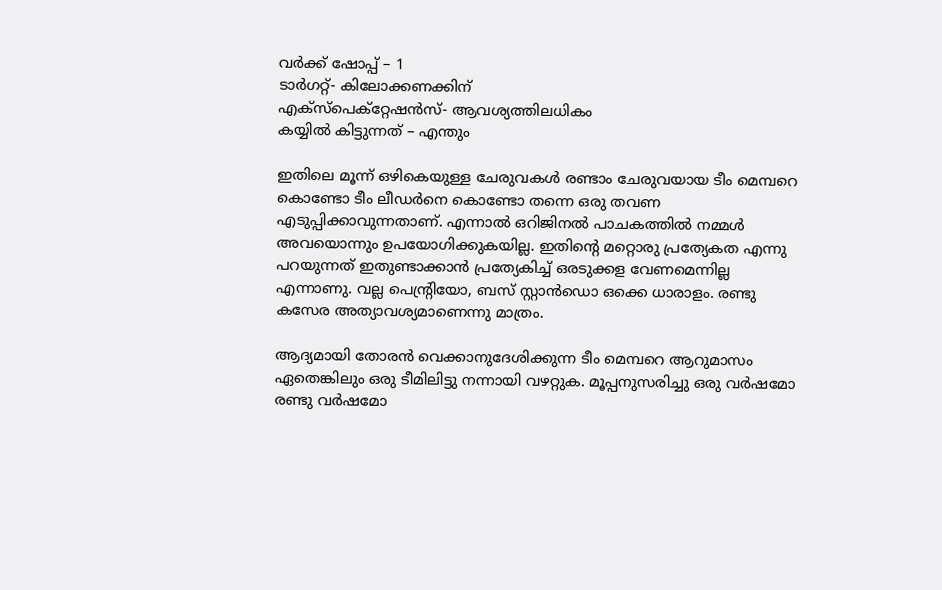വര്‍ക്ക് ഷോപ്പ് – 1
ടാര്‍ഗറ്റ്- കിലോക്കണക്കിന്
എക്സ്പെക്റ്റേഷന്‍സ്- ആവശ്യത്തിലധികം
കയ്യില്‍ കിട്ടുന്നത് – എന്തും

ഇതിലെ മൂന്ന് ഒഴികെയുള്ള ചേരുവകള്‍ രണ്ടാം ചേരുവയായ ടീം മെമ്പറെ കൊണ്ടോ ടീം ലീഡര്‍നെ കൊണ്ടോ തന്നെ ഒരു തവണ എടുപ്പിക്കാവുന്നതാണ്. എന്നാല്‍ ഒറിജിനല്‍ പാചകത്തില്‍ നമ്മള്‍ അവയൊന്നും ഉപയോഗിക്കുകയില്ല. ഇതിന്റെ മറ്റൊരു പ്രത്യേകത എന്നു പറയുന്നത് ഇതുണ്ടാക്കാന്‍ പ്രത്യേകിച്ച് ഒരടുക്കള വേണമെന്നില്ല എന്നാണു. വല്ല പെന്റ്രിയോ, ബസ് സ്റ്റാന്‍ഡൊ ഒക്കെ ധാരാളം. രണ്ടു കസേര അത്യാവശ്യമാണെന്നു മാത്രം.

ആദ്യമായി തോരന്‍ വെക്കാനുദേശിക്കുന്ന ടീം മെമ്പറെ ആറുമാസം ഏതെങ്കിലും ഒരു ടീമിലിട്ടു നന്നായി വഴറ്റുക. മൂപ്പനുസരിച്ചു ഒരു വര്‍ഷമോ രണ്ടു വര്‍ഷമോ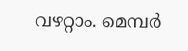വഴറ്റാം. മെമ്പര്‍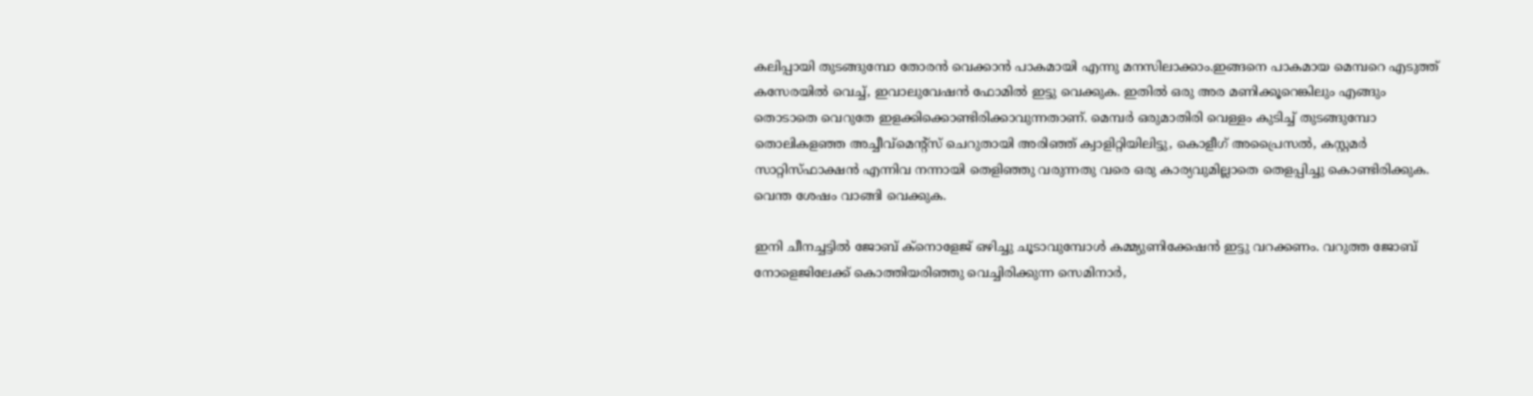കലിപ്പായി തുടങ്ങുമ്പോ തോരന്‍ വെക്കാന്‍ പാകമായി എന്നു മനസിലാക്കാം.ഇങ്ങനെ പാകമായ മെമ്പറെ എടുത്ത് കസേരയില്‍ വെച്ച്, ഇവാലുവേഷന്‍ ഫോമില്‍ ഇട്ടു വെക്കുക. ഇതില്‍ ഒരു അര മണിക്കൂറെങ്കിലും എങ്ങും തൊടാതെ വെറുതേ ഇളക്കിക്കൊണ്ടിരിക്കാവുന്നതാണ്‌. മെമ്പര്‍ ഒരുമാതിരി വെള്ളം കുടിച്ച് തുടങ്ങുമ്പോ തൊലികളഞ്ഞ അച്ചീവ്‌മെന്റ്സ് ചെറുതായി അരിഞ്ഞ് ക്വാളിറ്റിയിലിട്ടു, കൊളീഗ് അപ്രൈസല്‍, കസ്റ്റമര്‍ സാറ്റിസ്ഫാക്ഷന്‍ എന്നിവ നന്നായി തെളിഞ്ഞു വരുന്നതു വരെ ഒരു കാര്യവുമില്ലാതെ തെളപ്പിച്ചു കൊണ്ടിരിക്കുക. വെന്ത ശേഷം വാങ്ങി വെക്കുക.

ഇനി ചീനച്ചട്ടില്‍ ജോബ് ക്നൊളേജ് ഒഴിച്ചു ചൂടാവുമ്പോള്‍ കമ്മ്യുണിക്കേഷന്‍ ഇട്ടു വറക്കണം. വറുത്ത ജോബ്‌ നോളെജിലേക്ക് കൊത്തിയരിഞ്ഞു വെച്ചിരിക്കുന്ന സെമിനാര്‍,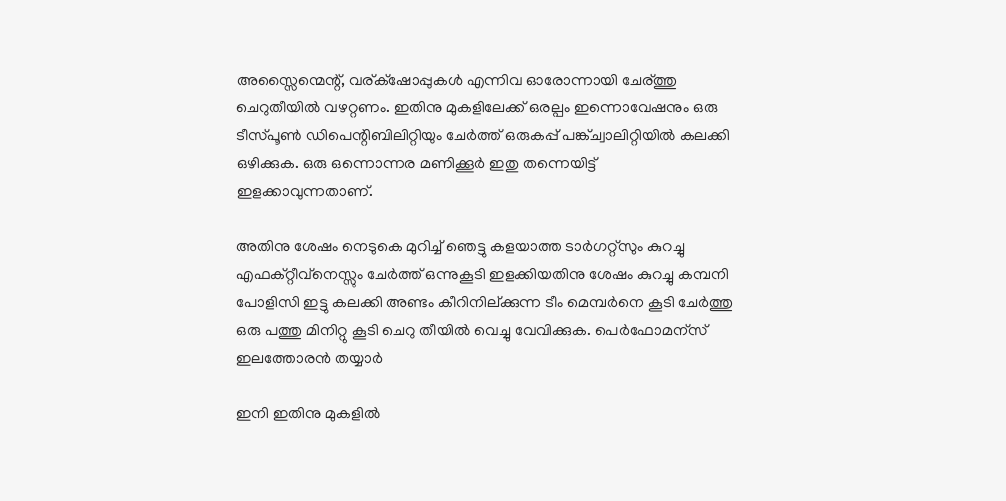അസ്സൈന്മെന്റ്, വര്ക്‌ഷോപ്പുകള്‍ എന്നിവ ഓരോന്നായി ചേര്ത്തു ചെറുതീയില്‍ വഴറ്റണം. ഇതിനു മുകളിലേക്ക് ഒരല്പം ഇന്നൊവേഷനും ഒരു ടീസ്പൂണ്‍ ഡിപെന്റിബിലിറ്റിയും ചേര്‍ത്ത് ഒരുകപ്പ് പങ്ക്ച്വാലിറ്റിയില്‍ കലക്കി ഒഴിക്കുക. ഒരു ഒന്നൊന്നര മണിക്കൂര്‍ ഇതു തന്നെയിട്ട് ഇളക്കാവുന്നതാണ്‌.

അതിനു ശേഷം നെടുകെ മുറിച്ച് ഞെട്ടു കളയാത്ത ടാര്‍ഗറ്റ്സും കുറച്ചു എഫക്റ്റീവ്‌നെസ്സും ചേര്‍ത്ത് ഒന്നുകൂടി ഇളക്കിയതിനു ശേഷം കുറച്ചു കമ്പനി പോളിസി ഇട്ടു കലക്കി അണ്ടം കീറിനില്ക്കുന്ന ടീം മെമ്പര്‍നെ കൂടി ചേര്‍ത്തു ഒരു പത്തു മിനിറ്റു കൂടി ചെറു തീയില്‍ വെച്ചു വേവിക്കുക. പെര്‍ഫോമന്സ്‌ ഇലത്തോരന്‍ തയ്യാര്‍

ഇനി ഇതിനു മുകളില്‍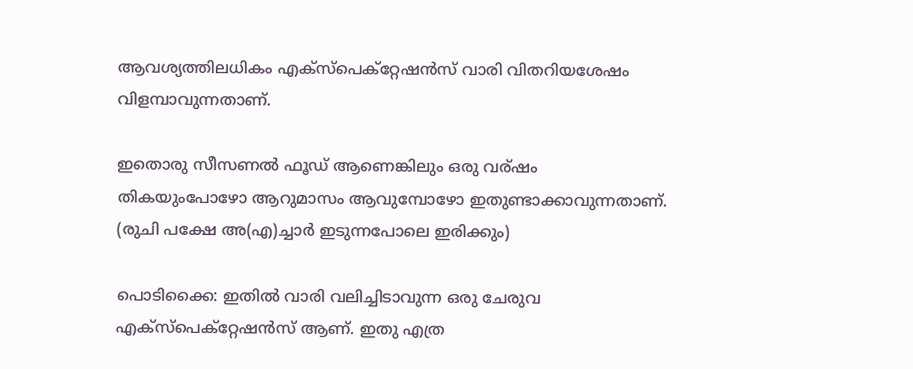ആവശ്യത്തിലധികം എക്സ്പെക്റ്റേഷന്‍സ് വാരി വിതറിയശേഷം വിളമ്പാവുന്നതാണ്.

ഇതൊരു സീസണല്‍ ഫൂഡ് ആണെങ്കിലും ഒരു വര്ഷം തികയുംപോഴോ ആറുമാസം ആവുമ്പോഴോ ഇതുണ്ടാക്കാവുന്നതാണ്. (രുചി പക്ഷേ അ(എ)ച്ചാര്‍ ഇടുന്നപോലെ ഇരിക്കും)

പൊടിക്കൈ: ഇതില്‍ വാരി വലിച്ചിടാവുന്ന ഒരു ചേരുവ എക്സ്പെക്റ്റേഷന്‍സ് ആണ്‌. ഇതു എത്ര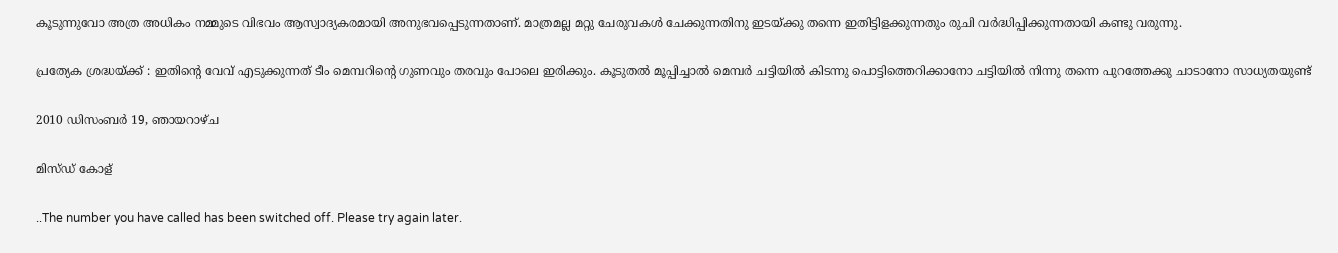കൂടുന്നുവോ അത്ര അധികം നമ്മുടെ വിഭവം ആസ്വാദ്യകരമായി അനുഭവപ്പെടുന്നതാണ്‌. മാത്രമല്ല മറ്റു ചേരുവകള്‍ ചേക്കുന്നതിനു ഇടയ്‌ക്കു തന്നെ ഇതിട്ടി‍ളക്കുന്നതും രുചി വര്‍ദ്ധിപ്പിക്കുന്നതായി കണ്ടു വരുന്നു.

പ്രത്യേക ശ്രദ്ധയ്‌ക്ക് : ഇതിന്റെ വേവ് എടുക്കുന്നത് ടീം മെമ്പറിന്റെ ഗുണവും തരവും പോലെ ഇരിക്കും. കൂടുതല്‍ മൂപ്പിച്ചാല്‍ മെമ്പര്‍ ചട്ടിയില്‍ കിടന്നു പൊട്ടിത്തെറിക്കാനോ ചട്ടിയില്‍ നിന്നു തന്നെ പുറത്തേക്കു ചാടാനോ സാധ്യതയുണ്ട്

2010 ഡിസംബർ 19, ഞായറാഴ്‌ച

മിസ്ഡ് കോള്

..The number you have called has been switched off. Please try again later.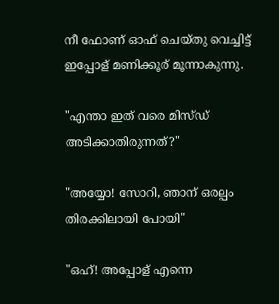നീ ഫോണ് ഓഫ് ചെയ്തു വെച്ചിട്ട് ഇപ്പോള് മണിക്കൂര് മൂന്നാകുന്നു.

"എന്താ ഇത് വരെ മിസ്ഡ് അടിക്കാതിരുന്നത്?"

"അയ്യോ! സോറി, ഞാന് ഒരല്പം തിരക്കിലായി പോയി"

"ഒഹ്! അപ്പോള് എന്നെ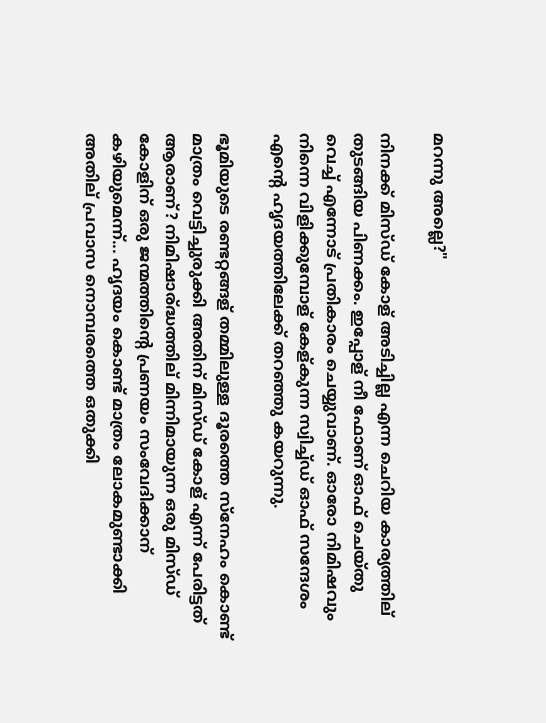മറന്നു അല്ലെ?"

നിനക്ക് മിസ്ഡ് കോള് അടിച്ചില്ല എന്ന ചെറിയ കാര്യത്തില് തുടങ്ങിയ പിണക്കം. ഇപ്പോള് നീ ഫോണ് ഓഫ് ചെയ്തു വെച്ച് എന്നോട് പ്രതികാരം ചെയ്യുവാണ്. ഓരോ നിമിഷവും നിന്നെ വിളിക്കുമ്പോള് കേള്കുന്ന സ്വിച്ച്ഡ് ഓഫ് സന്ദേശം എന്റെ ഹൃദയത്തിലേക്ക് തറഞ്ഞു കയറുന്നു.

ഭൂമിയുടെ രണ്ടറ്റങ്ങള് തമ്മിലുള്ള ദൂരത്തെ സ്നേഹം കൊണ്ട് മാത്രം വെട്ടിച്ചുരുക്കി അതിന് മിസ്ഡ് കോള് എന്ന് പേരിട്ടത് ആരാണ്? നിമിഷാര്ദ്ധത്തില് മിന്നിമായുന്ന ഒരു മിസ്ഡ് കോളിന് ഒരു ജന്മത്തിന്റെ പ്രണയം സംവേദിക്കാന് കഴിയുമെന്ന്... ഹൃദയം കൊണ്ട് മാത്രം ലോകമുണ്ടാക്കി അതില് പ്രവാസ നൊമ്പരത്തെ ഒതുക്കി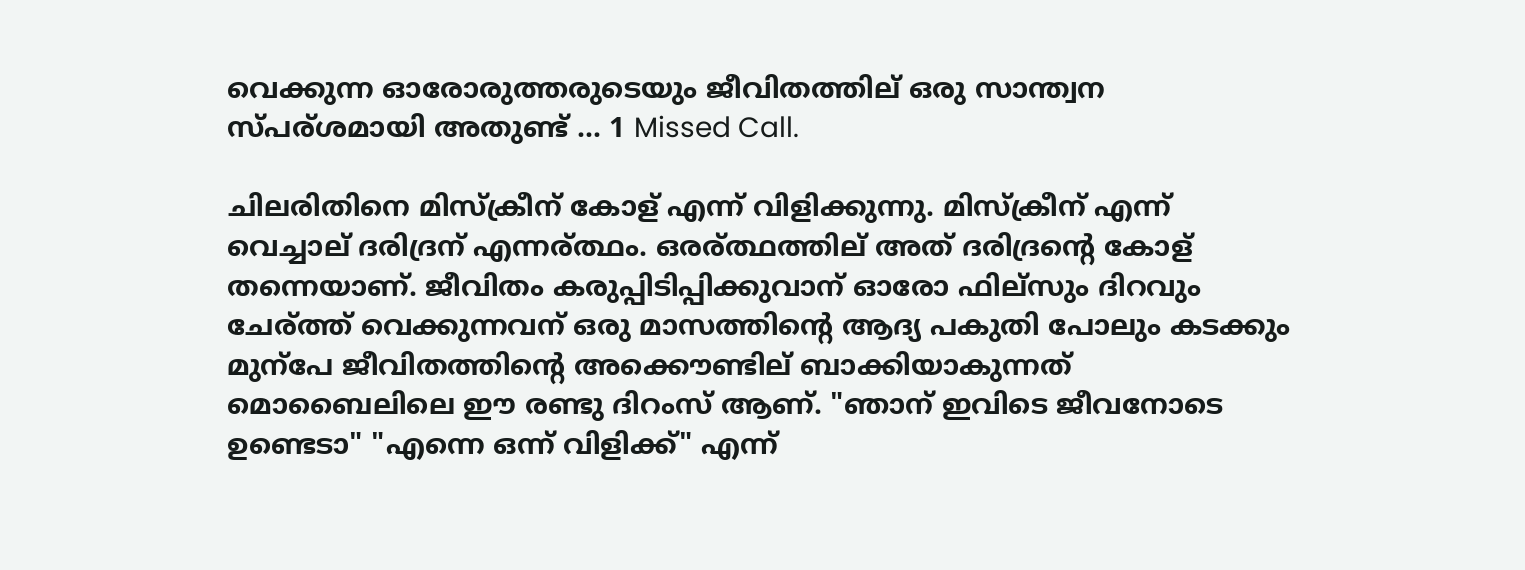വെക്കുന്ന ഓരോരുത്തരുടെയും ജീവിതത്തില് ഒരു സാന്ത്വന സ്പര്ശമായി അതുണ്ട് ... 1 Missed Call.

ചിലരിതിനെ മിസ്ക്രീന് കോള് എന്ന് വിളിക്കുന്നു. മിസ്ക്രീന് എന്ന് വെച്ചാല് ദരിദ്രന് എന്നര്ത്ഥം. ഒരര്ത്ഥത്തില് അത് ദരിദ്രന്റെ കോള് തന്നെയാണ്. ജീവിതം കരുപ്പിടിപ്പിക്കുവാന് ഓരോ ഫില്സും ദിറവും ചേര്ത്ത് വെക്കുന്നവന് ഒരു മാസത്തിന്റെ ആദ്യ പകുതി പോലും കടക്കും മുന്പേ ജീവിതത്തിന്റെ അക്കൌണ്ടില് ബാക്കിയാകുന്നത് മൊബൈലിലെ ഈ രണ്ടു ദിറംസ് ആണ്. "ഞാന് ഇവിടെ ജീവനോടെ ഉണ്ടെടാ" "എന്നെ ഒന്ന് വിളിക്ക്" എന്ന്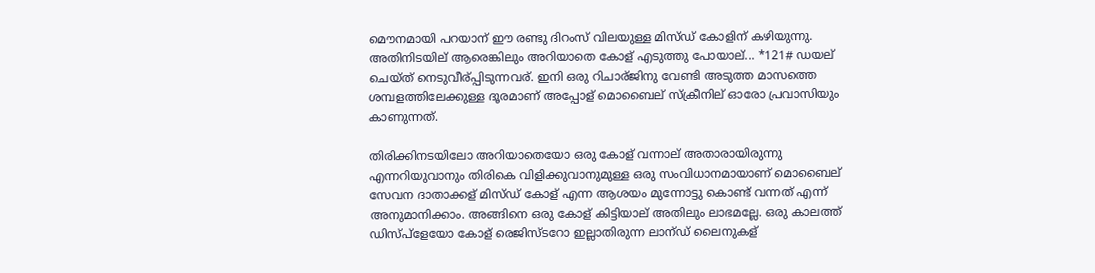മൌനമായി പറയാന് ഈ രണ്ടു ദിറംസ് വിലയുള്ള മിസ്ഡ് കോളിന് കഴിയുന്നു. അതിനിടയില് ആരെങ്കിലും അറിയാതെ കോള് എടുത്തു പോയാല്... *121# ഡയല് ചെയ്ത് നെടുവീര്പ്പിടുന്നവര്. ഇനി ഒരു റിചാര്ജിനു വേണ്ടി അടുത്ത മാസത്തെ ശമ്പളത്തിലേക്കുള്ള ദൂരമാണ് അപ്പോള് മൊബൈല് സ്ക്രീനില് ഓരോ പ്രവാസിയും കാണുന്നത്.

തിരിക്കിനടയിലോ അറിയാതെയോ ഒരു കോള് വന്നാല് അതാരായിരുന്നു എന്നറിയുവാനും തിരികെ വിളിക്കുവാനുമുള്ള ഒരു സംവിധാനമായാണ് മൊബൈല് സേവന ദാതാക്കള് മിസ്ഡ് കോള് എന്ന ആശയം മുന്നോട്ടു കൊണ്ട് വന്നത് എന്ന് അനുമാനിക്കാം. അങ്ങിനെ ഒരു കോള് കിട്ടിയാല് അതിലും ലാഭമല്ലേ. ഒരു കാലത്ത് ഡിസ്പ്ളേയോ കോള് രെജിസ്ടറോ ഇല്ലാതിരുന്ന ലാന്ഡ് ലൈനുകള്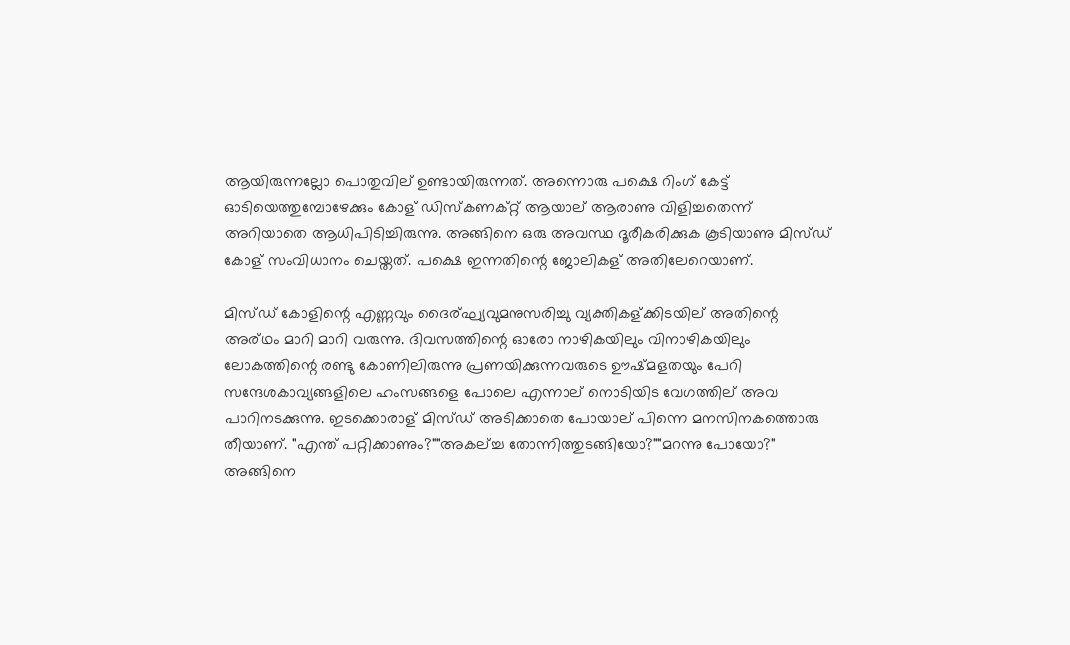ആയിരുന്നല്ലോ പൊതുവില് ഉണ്ടായിരുന്നത്. അന്നൊരു പക്ഷെ റിംഗ് കേട്ട് ഓടിയെത്തുമ്പോഴേക്കും കോള് ഡിസ്കണക്റ്റ് ആയാല് ആരാണു വിളിച്ചതെന്ന് അറിയാതെ ആധിപിടിച്ചിരുന്നു. അങ്ങിനെ ഒരു അവസ്ഥ ദൂരീകരിക്കുക കൂടിയാണു മിസ്ഡ് കോള് സംവിധാനം ചെയ്തത്. പക്ഷെ ഇന്നതിന്റെ ജോലികള് അതിലേറെയാണ്.

മിസ്ഡ് കോളിന്റെ എണ്ണവും ദൈര്ഘ്യവുമനുസരിച്ചു വ്യക്തികള്ക്കിടയില് അതിന്റെ അര്ഥം മാറി മാറി വരുന്നു. ദിവസത്തിന്റെ ഓരോ നാഴികയിലും വിനാഴികയിലും ലോകത്തിന്റെ രണ്ടു കോണിലിരുന്നു പ്രണയിക്കുന്നവരുടെ ഊഷ്മളതയും പേറി സന്ദേശകാവ്യങ്ങളിലെ ഹംസങ്ങളെ പോലെ എന്നാല് നൊടിയിട വേഗത്തില് അവ പാറിനടക്കുന്നു. ഇടക്കൊരാള് മിസ്ഡ് അടിക്കാതെ പോയാല് പിന്നെ മനസിനകത്തൊരു തീയാണ്. "എന്ത് പറ്റിക്കാണും?""അകല്ച്ച തോന്നിത്തുടങ്ങിയോ?""മറന്നു പോയോ?" അങ്ങിനെ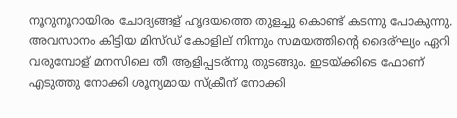നൂറുനൂറായിരം ചോദ്യങ്ങള് ഹൃദയത്തെ തുളച്ചു കൊണ്ട് കടന്നു പോകുന്നു. അവസാനം കിട്ടിയ മിസ്ഡ് കോളില് നിന്നും സമയത്തിന്റെ ദൈര്ഘ്യം ഏറി വരുമ്പോള് മനസിലെ തീ ആളിപ്പടര്ന്നു തുടങ്ങും. ഇടയ്ക്കിടെ ഫോണ് എടുത്തു നോക്കി ശൂന്യമായ സ്ക്രീന് നോക്കി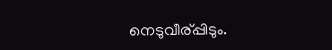നെടുവീര്പ്പിടും.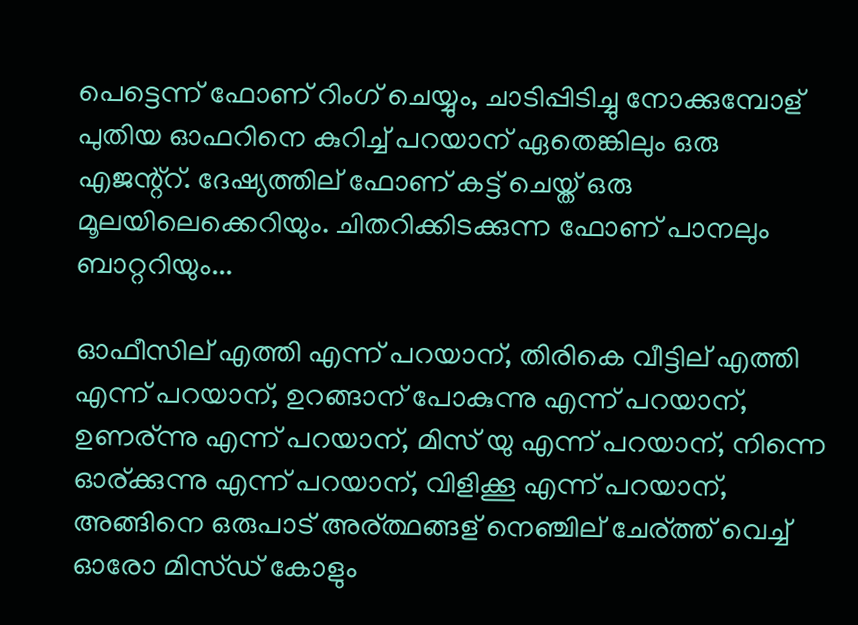പെട്ടെന്ന് ഫോണ് റിംഗ് ചെയ്യും, ചാടിപ്പിടിച്ചു നോക്കുമ്പോള് പുതിയ ഓഫറിനെ കുറിച്ച് പറയാന് ഏതെങ്കിലും ഒരു എജന്റ്റ്. ദേഷ്യത്തില് ഫോണ് കട്ട് ചെയ്ത് ഒരു മൂലയിലെക്കെറിയും. ചിതറിക്കിടക്കുന്ന ഫോണ് പാനലും ബാറ്ററിയും...

ഓഫീസില് എത്തി എന്ന് പറയാന്, തിരികെ വീട്ടില് എത്തി എന്ന് പറയാന്, ഉറങ്ങാന് പോകുന്നു എന്ന് പറയാന്, ഉണര്ന്നു എന്ന് പറയാന്, മിസ് യു എന്ന് പറയാന്, നിന്നെ ഓര്ക്കുന്നു എന്ന് പറയാന്, വിളിക്കൂ എന്ന് പറയാന്, അങ്ങിനെ ഒരുപാട് അര്ത്ഥങ്ങള് നെഞ്ചില് ചേര്ത്ത് വെച്ച് ഓരോ മിസ്ഡ് കോളും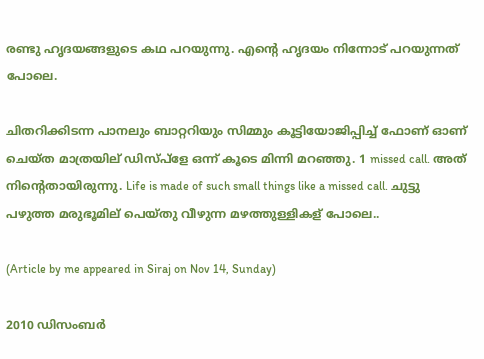രണ്ടു ഹൃദയങ്ങളുടെ കഥ പറയുന്നു. എന്റെ ഹൃദയം നിന്നോട് പറയുന്നത് പോലെ.

ചിതറിക്കിടന്ന പാനലും ബാറ്ററിയും സിമ്മും കൂട്ടിയോജിപ്പിച്ച് ഫോണ് ഓണ് ചെയ്ത മാത്രയില് ഡിസ്പ്ളേ ഒന്ന് കൂടെ മിന്നി മറഞ്ഞു. 1 missed call. അത് നിന്റെതായിരുന്നു. Life is made of such small things like a missed call. ചുട്ടു പഴുത്ത മരുഭൂമില് പെയ്തു വീഴുന്ന മഴത്തുള്ളികള് പോലെ..

(Article by me appeared in Siraj on Nov 14, Sunday)

2010 ഡിസംബർ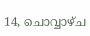14, ചൊവ്വാഴ്ച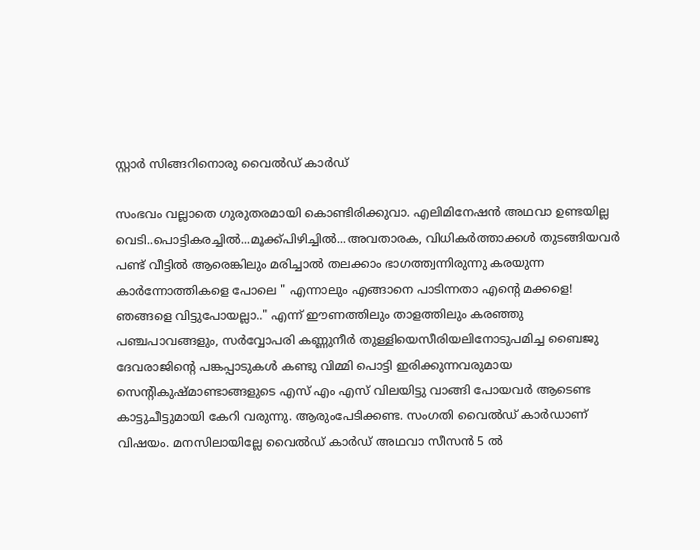സ്റ്റാര്‍ സിങ്ങറിനൊരു വൈല്‍ഡ് കാര്‍ഡ്

സംഭവം വല്ലാതെ ഗുരുതരമായി കൊണ്ടിരിക്കുവാ. എലിമിനേഷന്‍ അഥവാ ഉണ്ടയില്ല വെടി..പൊട്ടികരച്ചില്‍...മൂക്ക്പിഴിച്ചില്‍...അവതാരക, വിധികര്‍ത്താക്കള്‍ തുടങ്ങിയവര്‍ പണ്ട് വീട്ടില്‍ ആരെങ്കിലും മരിച്ചാല്‍ തലക്കാം ഭാഗത്ത്വന്നിരുന്നു കരയുന്ന കാര്‍ന്നോത്തികളെ പോലെ " എന്നാലും എങ്ങാനെ പാടിന്നതാ എന്റെ മക്കളെ! ഞങ്ങളെ വിട്ടുപോയല്ലാ.." എന്ന് ഈണത്തിലും താളത്തിലും കരഞ്ഞു പഞ്ചപാവങ്ങളും, സര്‍വ്വോപരി കണ്ണുനീര്‍ തുള്ളിയെസീരിയലിനോടുപമിച്ച ബൈജു ദേവരാജിന്റെ പങ്കപ്പാടുകള്‍ കണ്ടു വിമ്മി പൊട്ടി ഇരിക്കുന്നവരുമായ സെന്റികുഷ്മാണ്ടാങ്ങളുടെ എസ് എം എസ് വിലയിട്ടു വാങ്ങി പോയവര്‍ ആടെണ്ട കാട്ടുചീട്ടുമായി കേറി വരുന്നു. ആരുംപേടിക്കണ്ട. സംഗതി വൈല്‍ഡ് കാര്‍ഡാണ് വിഷയം. മനസിലായില്ലേ വൈല്‍ഡ് കാര്‍ഡ് അഥവാ സീസന്‍ 5 ല്‍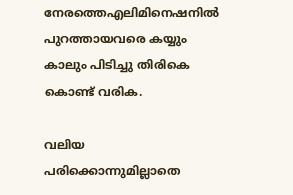നേരത്തെഎലിമിനെഷനില്‍ പുറത്തായവരെ കയ്യും കാലും പിടിച്ചു തിരികെ കൊണ്ട് വരിക.

വലിയ പരിക്കൊന്നുമില്ലാതെ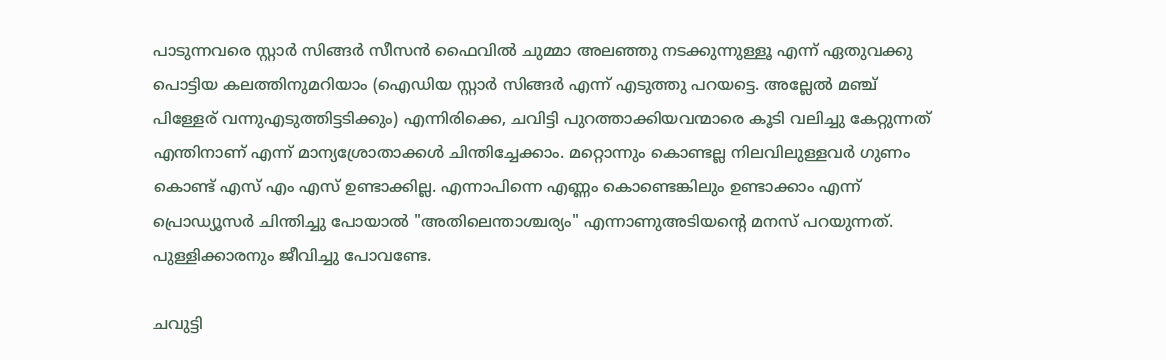പാടുന്നവരെ സ്റ്റാര്‍ സിങ്ങര്‍ സീസന്‍ ഫൈവില്‍ ചുമ്മാ അലഞ്ഞു നടക്കുന്നുള്ളൂ എന്ന് ഏതുവക്കു പൊട്ടിയ കലത്തിനുമറിയാം (ഐഡിയ സ്റ്റാര്‍ സിങ്ങര്‍ എന്ന് എടുത്തു പറയട്ടെ. അല്ലേല്‍ മഞ്ച് പിള്ളേര് വന്നുഎടുത്തിട്ടടിക്കും) എന്നിരിക്കെ, ചവിട്ടി പുറത്താക്കിയവന്മാരെ കൂടി വലിച്ചു കേറ്റുന്നത് എന്തിനാണ് എന്ന് മാന്യശ്രോതാക്കള്‍ ചിന്തിച്ചേക്കാം. മറ്റൊന്നും കൊണ്ടല്ല നിലവിലുള്ളവര്‍ ഗുണം കൊണ്ട് എസ് എം എസ് ഉണ്ടാക്കില്ല. എന്നാപിന്നെ എണ്ണം കൊണ്ടെങ്കിലും ഉണ്ടാക്കാം എന്ന് പ്രൊഡ്യൂസര്‍ ചിന്തിച്ചു പോയാല്‍ "അതിലെന്താശ്ചര്യം" എന്നാണുഅടിയന്റെ മനസ് പറയുന്നത്. പുള്ളിക്കാരനും ജീവിച്ചു പോവണ്ടേ.

ചവുട്ടി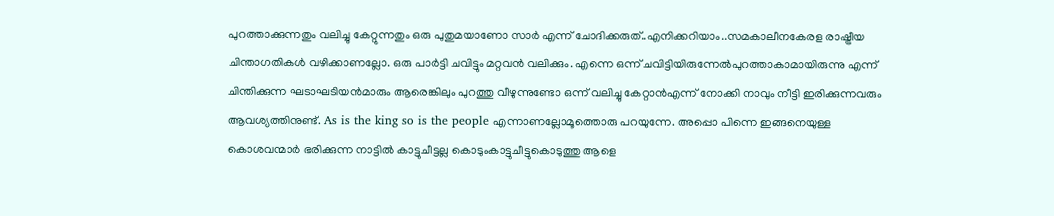പുറത്താക്കുന്നതും വലിച്ചു കേറ്റുന്നതും ഒരു പുതുമയാണോ സാര്‍ എന്ന് ചോദിക്കരുത്..എനിക്കറിയാം..സമകാലീനകേരള രാഷ്ട്രീയ ചിന്താഗതികള്‍ വഴിക്കാണല്ലോ. ഒരു പാര്‍ട്ടി ചവിട്ടും മറ്റവന്‍ വലിക്കും. എന്നെ ഒന്ന് ചവിട്ടിയിരുന്നേല്‍പുറത്താകാമായിരുന്നു എന്ന് ചിന്തിക്കുന്ന ഘടാഘടിയന്‍മാരും ആരെങ്കിലും പുറത്തു വീഴുന്നുണ്ടോ ഒന്ന് വലിച്ചു കേറ്റാന്‍എന്ന് നോക്കി നാവും നീട്ടി ഇരിക്കുന്നവരും ആവശ്യത്തിനുണ്ട്. As is the king so is the people എന്നാണല്ലോമൂത്തൊരു പറയുന്നേ. അപ്പൊ പിന്നെ ഇങ്ങനെയുള്ള കൊശവന്മാര്‍ ഭരിക്കുന്ന നാട്ടില്‍ കാട്ടുചീട്ടല്ല കൊടുംകാട്ടുചീട്ടുകൊടുത്തു ആളെ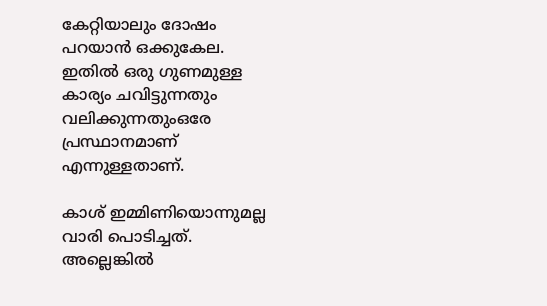കേറ്റിയാലും ദോഷം പറയാന്‍ ഒക്കുകേല. ഇതില്‍ ഒരു ഗുണമുള്ള കാര്യം ചവിട്ടുന്നതും വലിക്കുന്നതുംഒരേ പ്രസ്ഥാനമാണ് എന്നുള്ളതാണ്.

കാശ് ഇമ്മിണിയൊന്നുമല്ല വാരി പൊടിച്ചത്. അല്ലെങ്കില്‍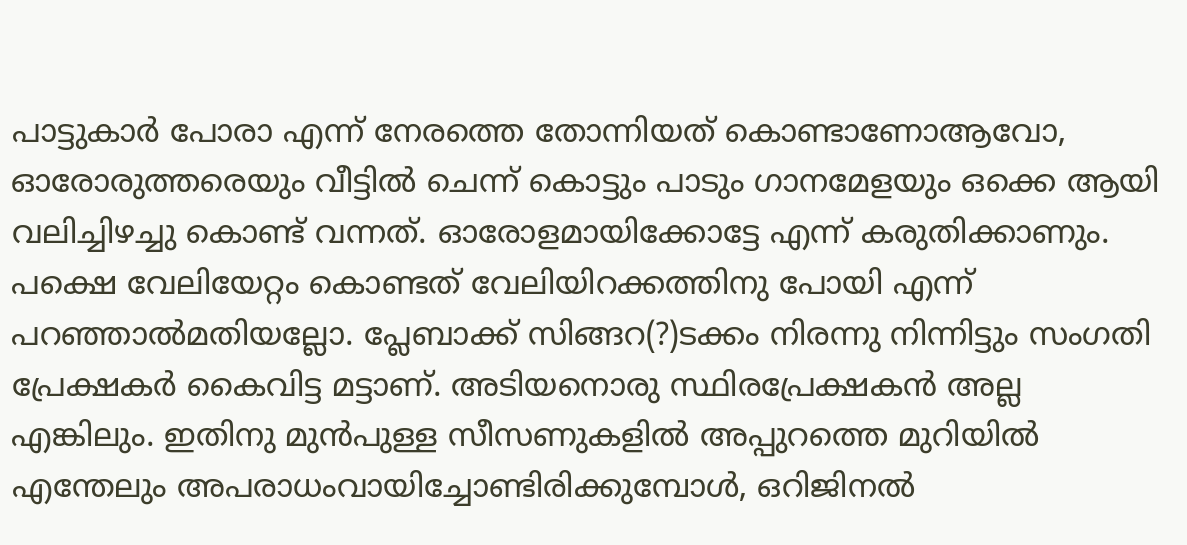പാട്ടുകാര്‍ പോരാ എന്ന് നേരത്തെ തോന്നിയത് കൊണ്ടാണോആവോ, ഓരോരുത്തരെയും വീട്ടില്‍ ചെന്ന് കൊട്ടും പാടും ഗാനമേളയും ഒക്കെ ആയി വലിച്ചിഴച്ചു കൊണ്ട് വന്നത്. ഓരോളമായിക്കോട്ടേ എന്ന് കരുതിക്കാണും. പക്ഷെ വേലിയേറ്റം കൊണ്ടത് വേലിയിറക്കത്തിനു പോയി എന്ന് പറഞ്ഞാല്‍മതിയല്ലോ. പ്ലേബാക്ക് സിങ്ങറ(?)ടക്കം നിരന്നു നിന്നിട്ടും സംഗതി പ്രേക്ഷകര്‍ കൈവിട്ട മട്ടാണ്. അടിയനൊരു സ്ഥിരപ്രേക്ഷകന്‍ അല്ല എങ്കിലും. ഇതിനു മുന്‍പുള്ള സീസണുകളില്‍ അപ്പുറത്തെ മുറിയില്‍ എന്തേലും അപരാധംവായിച്ചോണ്ടിരിക്കുമ്പോള്‍, ഒറിജിനല്‍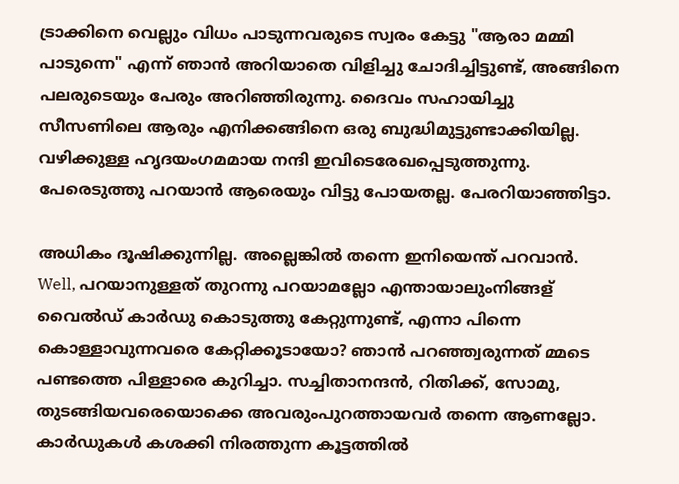ട്രാക്കിനെ വെല്ലും വിധം പാടുന്നവരുടെ സ്വരം കേട്ടു "ആരാ മമ്മി പാടുന്നെ" എന്ന് ഞാന്‍ അറിയാതെ വിളിച്ചു ചോദിച്ചിട്ടുണ്ട്, അങ്ങിനെ പലരുടെയും പേരും അറിഞ്ഞിരുന്നു. ദൈവം സഹായിച്ചു സീസണിലെ ആരും എനിക്കങ്ങിനെ ഒരു ബുദ്ധിമുട്ടുണ്ടാക്കിയില്ല. വഴിക്കുള്ള ഹൃദയംഗമമായ നന്ദി ഇവിടെരേഖപ്പെടുത്തുന്നു. പേരെടുത്തു പറയാന്‍ ആരെയും വിട്ടു പോയതല്ല. പേരറിയാഞ്ഞിട്ടാ.

അധികം ദൂഷിക്കുന്നില്ല. അല്ലെങ്കില്‍ തന്നെ ഇനിയെന്ത് പറവാന്‍. Well, പറയാനുള്ളത് തുറന്നു പറയാമല്ലോ എന്തായാലുംനിങ്ങള് വൈല്‍ഡ് കാര്‍ഡു കൊടുത്തു കേറ്റുന്നുണ്ട്, എന്നാ പിന്നെ കൊള്ളാവുന്നവരെ കേറ്റിക്കൂടായോ? ഞാന്‍ പറഞ്ഞ്വരുന്നത് മ്മടെ പണ്ടത്തെ പിള്ളാരെ കുറിച്ചാ. സച്ചിതാനന്ദന്‍, റിതിക്ക്, സോമു, തുടങ്ങിയവരെയൊക്കെ അവരുംപുറത്തായവര്‍ തന്നെ ആണല്ലോ. കാര്‍ഡുകള്‍ കശക്കി നിരത്തുന്ന കൂട്ടത്തില്‍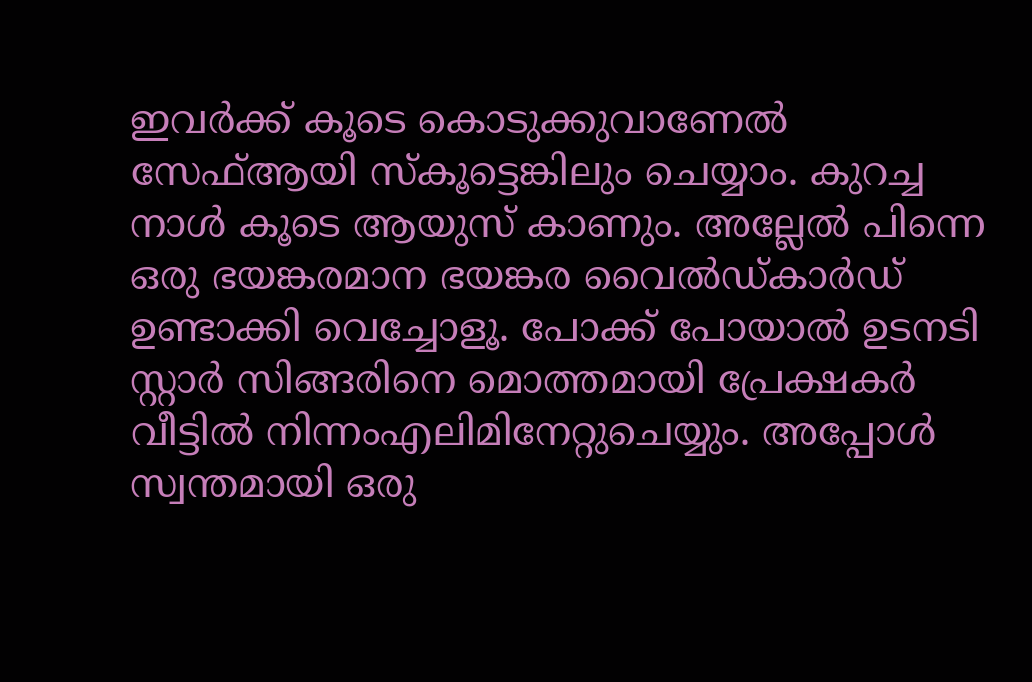ഇവര്‍ക്ക് കൂടെ കൊടുക്കുവാണേല്‍ സേഫ്ആയി സ്കൂട്ടെങ്കിലും ചെയ്യാം. കുറച്ച നാള്‍ കൂടെ ആയുസ് കാണും. അല്ലേല്‍ പിന്നെ ഒരു ഭയങ്കരമാന ഭയങ്കര വൈല്‍ഡ്കാര്‍ഡ് ഉണ്ടാക്കി വെച്ചോളൂ. പോക്ക് പോയാല്‍ ഉടനടി സ്റ്റാര്‍ സിങ്ങരിനെ മൊത്തമായി പ്രേക്ഷകര്‍ വീട്ടില്‍ നിന്നംഎലിമിനേറ്റുചെയ്യും. അപ്പോള്‍ സ്വന്തമായി ഒരു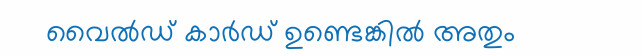വൈല്‍ഡ് കാര്‍ഡ് ഉണ്ടെങ്കില്‍ അതും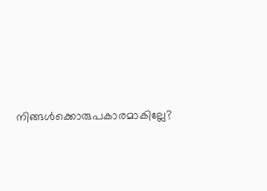നിങ്ങള്‍ക്കൊരുപകാരമാകില്ലേ?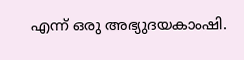എന്ന് ഒരു അഭ്യുദയകാംഷി.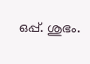ഒപ്പ്. ശുഭം.